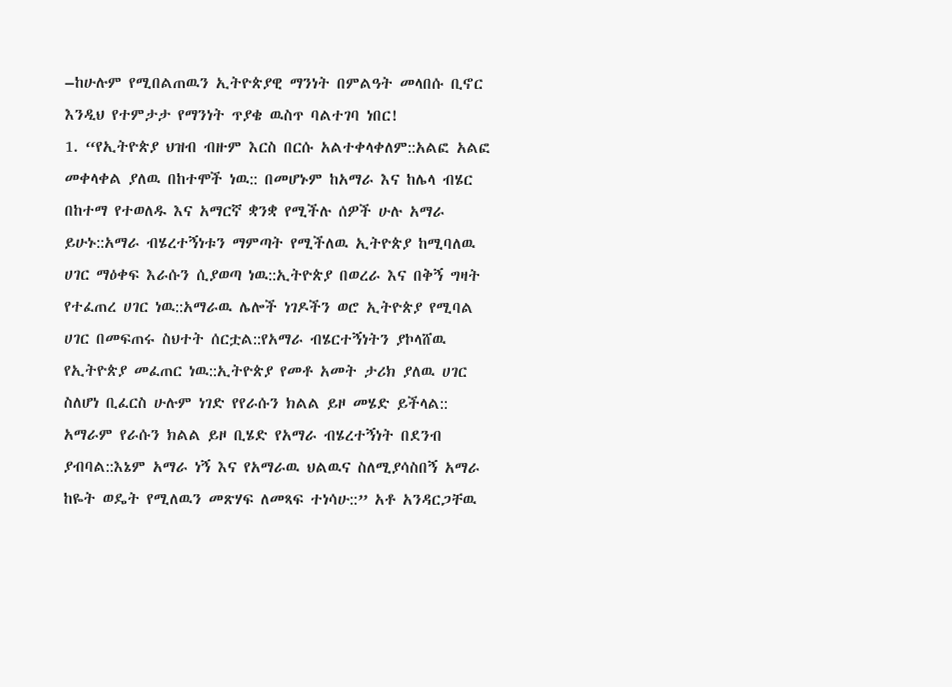–ከሁሉም የሚበልጠዉን ኢትዮጵያዊ ማንነት በምልዓት መላበሱ ቢኖር እንዲህ የተምታታ የማንነት ጥያቄ ዉስጥ ባልተገባ ነበር!
1. “የኢትዮጵያ ህዝብ ብዙም እርስ በርሱ አልተቀላቀለም::አልፎ አልፎ መቀላቀል ያለዉ በከተሞች ነዉ:: በመሆኑም ከአማራ እና ከሌላ ብሄር በከተማ የተወለዱ እና አማርኛ ቋንቋ የሚችሉ ሰዎች ሁሉ አማራ ይሁኑ::አማራ ብሄረተኝነቱን ማምጣት የሚችለዉ ኢትዮጵያ ከሚባለዉ ሀገር ማዕቀፍ እራሱን ሲያወጣ ነዉ::ኢትዮጵያ በወረራ እና በቅኝ ግዛት የተፈጠረ ሀገር ነዉ::አማራዉ ሌሎች ነገዶችን ወሮ ኢትዮጵያ የሚባል ሀገር በመፍጠሩ ስህተት ሰርቷል::የአማራ ብሄርተኝነትን ያኮላሸዉ የኢትዮጵያ መፈጠር ነዉ::ኢትዮጵያ የመቶ አመት ታሪክ ያለዉ ሀገር ስለሆነ ቢፈርስ ሁሉም ነገድ የየራሱን ክልል ይዞ መሄድ ይችላል::
አማራም የራሱን ክልል ይዞ ቢሄድ የአማራ ብሄረተኝነት በደንብ ያብባል::እኔም አማራ ነኝ እና የአማራዉ ህልዉና ስለሚያሳስበኝ አማራ ከዬት ወዴት የሚለዉን መጽሃፍ ለመጻፍ ተነሳሁ::” አቶ አንዳርጋቸዉ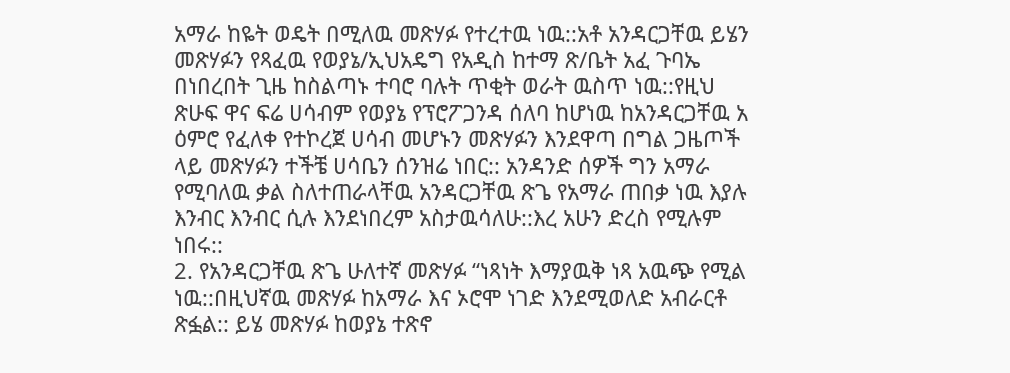አማራ ከዬት ወዴት በሚለዉ መጽሃፉ የተረተዉ ነዉ::አቶ አንዳርጋቸዉ ይሄን መጽሃፉን የጻፈዉ የወያኔ/ኢህአዴግ የአዲስ ከተማ ጽ/ቤት አፈ ጉባኤ በነበረበት ጊዜ ከስልጣኑ ተባሮ ባሉት ጥቂት ወራት ዉስጥ ነዉ::የዚህ ጽሁፍ ዋና ፍሬ ሀሳብም የወያኔ የፕሮፖጋንዳ ሰለባ ከሆነዉ ከአንዳርጋቸዉ አ ዕምሮ የፈለቀ የተኮረጀ ሀሳብ መሆኑን መጽሃፉን እንደዋጣ በግል ጋዜጦች ላይ መጽሃፉን ተችቼ ሀሳቤን ሰንዝሬ ነበር:: አንዳንድ ሰዎች ግን አማራ የሚባለዉ ቃል ስለተጠራላቸዉ አንዳርጋቸዉ ጽጌ የአማራ ጠበቃ ነዉ እያሉ እንብር እንብር ሲሉ እንደነበረም አስታዉሳለሁ::እረ አሁን ድረስ የሚሉም ነበሩ::
2. የአንዳርጋቸዉ ጽጌ ሁለተኛ መጽሃፉ “ነጻነት እማያዉቅ ነጻ አዉጭ የሚል ነዉ::በዚህኛዉ መጽሃፉ ከአማራ እና ኦሮሞ ነገድ እንደሚወለድ አብራርቶ ጽፏል:: ይሄ መጽሃፉ ከወያኔ ተጽኖ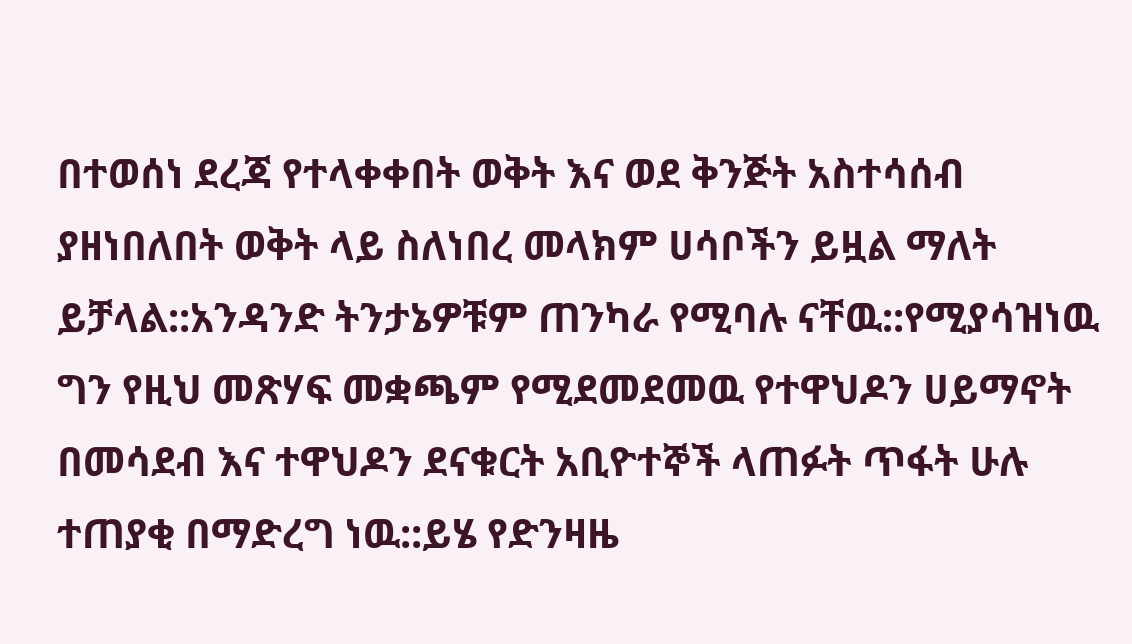በተወሰነ ደረጃ የተላቀቀበት ወቅት እና ወደ ቅንጅት አስተሳሰብ ያዘነበለበት ወቅት ላይ ስለነበረ መላክም ሀሳቦችን ይዟል ማለት ይቻላል::አንዳንድ ትንታኔዎቹም ጠንካራ የሚባሉ ናቸዉ::የሚያሳዝነዉ ግን የዚህ መጽሃፍ መቋጫም የሚደመደመዉ የተዋህዶን ሀይማኖት በመሳደብ እና ተዋህዶን ደናቁርት አቢዮተኞች ላጠፉት ጥፋት ሁሉ ተጠያቂ በማድረግ ነዉ::ይሄ የድንዛዜ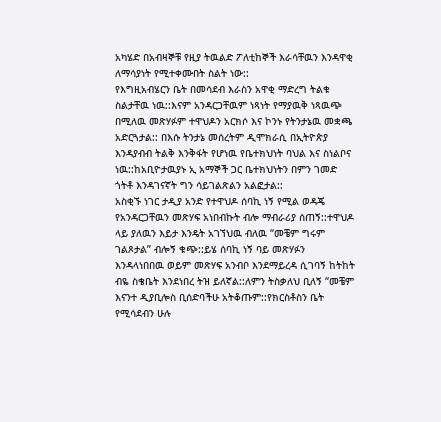አካሄድ በአብዛኞቹ የዚያ ትዉልድ ፖለቲከኞች እራሳቸዉን እንዳዋቂ ለማሳያነት የሚተቀሙበት ስልት ነው::
የእግዚአብሄርን ቤት በመሳደብ እራስን አዋቂ ማድረግ ትልቁ ስልታቸዉ ነዉ::እናም አንዳርጋቸዉም ነጻነት የማያዉቅ ነጻዉጭ በሚለዉ መጽሃፉም ተዋህዶን አርክሶ እና ኮንኑ የትንታኔዉ መቋጫ አድርጓታል:: በእሱ ትንታኔ መሰረትም ዲሞክራሲ በኢትዮጵያ እንዳያብብ ትልቅ እንቅፋት የሆነዉ የቤተክህነት ባህል እና ስነልቦና ነዉ::ከአቢዮታዉያኑ ኢ አማኞች ጋር ቤተክህነትን በምን ገመድ ጎትቶ እንዳገናኛት ግን ሳይገልጽልን አልፎታል::
አስቂኙ ነገር ታዲያ አንድ የተዋህዶ ሰባኪ ነኝ የሚል ወዳጄ የአንዳርጋቸዉን መጽሃፍ አነበብኩት ብሎ ማብራሪያ ሰጠኝ::ተዋህዶ ላይ ያለዉን እይታ እንዴት አገኘህዉ ብለዉ “መቼም ግሩም ገልጾታል” ብሎኝ ቁጭ::ይሄ ሰባኪ ነኝ ባይ መጽሃፉን እንዳላነበበዉ ወይም መጽሃፍ አንብቦ እንደማይረዳ ሲገባኝ ከትከት ብዬ ስቄቤት እንደነበረ ትዝ ይለኛል::ለምን ትስቃለህ ቢለኝ “መቼም እናንተ ዲያቢሎስ ቢሰድባችሁ አትቆጡም::የክርስቶስን ቤት የሚሳደብን ሁሉ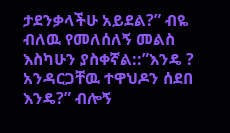ታደንቃላችሁ አይደል?” ብዬ ብለዉ የመለሰለኝ መልስ እስካሁን ያስቀኛል::”እንዴ ? አንዳርጋቸዉ ተዋህዶን ሰደበ እንዴ?” ብሎኝ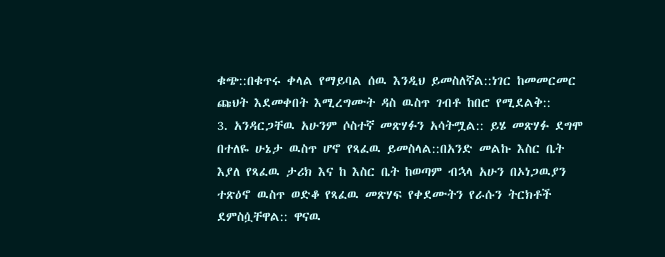ቁጭ::በቁጥሩ ቀላል የማይባል ሰዉ እንዲህ ይመስለኛል::ነገር ከመመርመር ጩህት እደመቀበት እሚረግሙት ዳስ ዉስጥ ገብቶ ከበሮ የሚደልቅ::
3. አንዳርጋቸዉ አሁንም ሶስተኛ መጽሃፉን አሳትሟል:: ይሄ መጽሃፉ ደግሞ በተለዬ ሁኔታ ዉስጥ ሆኖ የጻፈዉ ይመስላል::በአንድ መልኩ እስር ቤት እያለ የጻፈዉ ታሪክ እና ከ እስር ቤት ከወጣም ብኋላ አሁን በኦነጋዉያን ተጽዕኖ ዉስጥ ወድቆ የጻፈዉ መጽሃፍ የቀደሙትን የራሱን ትርክቶች ደምስሷቸዋል:: ዋናዉ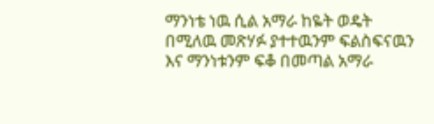ማንነቴ ነዉ ሲል አማራ ከዬት ወዴት በሚለዉ መጽሃፉ ያተተዉንም ፍልስፍናዉን እና ማንነቱንም ፍቆ በመጣል አማራ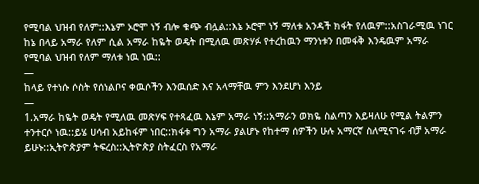የሚባል ህዝብ የለም::እኔም ኦሮሞ ነኝ ብሎ ቁጭ ብሏል::እኔ ኦሮሞ ነኝ ማለቱ አንዳች ክፋት የለዉም::አስገራሚዉ ነገር ከኔ በላይ አማራ የለም ሲል አማራ ከዬት ወዴት በሚለዉ መጽሃፉ የተረከዉን ማንነቱን በመፋቅ እንዴዉም አማራ የሚባል ህዝብ የለም ማለቱ ነዉ ነዉ::
—
ከላይ የተነሱ ሶስት የሰነልቦና ቀዉሶችን እንዉሰድ እና አላማቸዉ ምን እንደሆነ እንይ
—
1.አማራ ከዬት ወዴት የሚለዉ መጽሃፍ የተጻፈዉ እኔም አማራ ነኝ::አማራን ወክዬ ስልጣን እይዛለሁ የሚል ትልምን ተንተርሶ ነዉ::ይሄ ሀሳብ አይከፋም ነበር::ክፋቱ ግን አማራ ያልሆኑ የከተማ ሰዎችን ሁሉ አማርኛ ስለሚናገሩ ብቻ አማራ ይሁኑ::ኢትዮጵያም ትፍረስ::ኢትዮጵያ ስትፈርስ የአማራ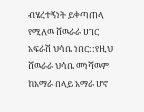ብሄረተኝነት ይቀጣጠላ የሚለዉ ሸዉራራ ሀገር አፍራሽ ህሳቤ ነበር::የዚህ ሸዉራራ ህሳቤ መነሻዉም ከአማራ በላይ አማራ ሆኖ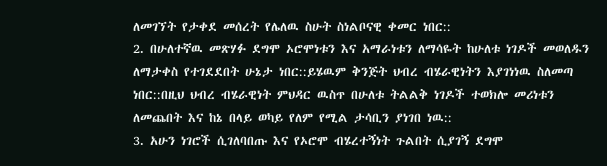ለመገኘት የታቀደ መሰረት የሌለዉ ስሁት ስነልቦናዊ ቀመር ነበር::
2. በሁለተኛዉ መጽሃፉ ደግሞ ኦሮሞነቱን እና አማራነቱን ለማሳዬት ከሁለቱ ነገዶች መወለዱን ለማታቀስ የተገደደበት ሁኔታ ነበር::ይሄዉም ቅንጅት ህብረ ብሄራዊነትን እያገነነዉ ስለመጣ ነበር::በዚህ ህብረ ብሄራዊነት ምህዳር ዉስጥ በሁለቱ ትልልቅ ነገዶች ተወክሎ መሪነቱን ለመጨበት እና ከኔ በላይ ወካይ የለም የሚል ታሳቢን ያነገበ ነዉ::
3. አሁን ነገሮች ሲገለባበጡ እና የኦሮሞ ብሄረተኝነት ጉልበት ሲያገኝ ደግሞ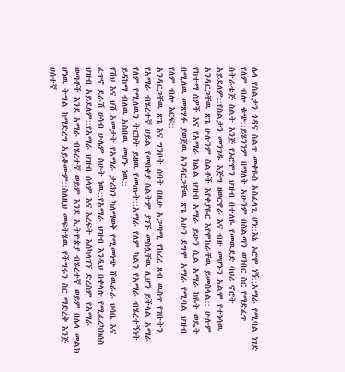ሌላ የስልታን ጎዳና ስልጥ መቀዬስ አስፈላጊ ሆነ::እኔ ኦሮሞ ነኝ::አማራ የሚባል ነገድ የለም ብሎ ቁጭ::ይሄንንም በማለት አሁንም በስልጣን ወንበር ስር የማድፈጥ ስትራቴጅ ስልት እንጅ የኦሮሞን ህዝብ በተለዬ የመዉደድ ባህሪ ኖሮት አይደለም::የስልታን መንገዱ እጅግ ዘወርዋራ እና ብዙ መሆኑን አልሞ የተነሳዉ አንዳርጋቸዉ ጽጌ ሁሉንም ስልቶች እየቀያዬር እየሞከራቸዉ ይመስላል:: ሁሉም የከተማ ሰዎች እና የአማራ ክልል ህዝብ አማራ ይሁን ሲል አማራ ከዬት ወዴት በሚለዉ መጽሃፉ ያወጀዉ አንዳርጋቸዉ ጽጌ አሁን ደግሞ አማራ የሚባል ህዝብ የለም ብሎ እርፍ::
አንዳርጋቸዉ ጽጌ እና ግንቦት ሰባት በዚሁ አጋጣሚ የከረረ ጸብ ዉስጥ የገቡትን የአማራ ብሄረተኛ ሀይል የመበቀያ ስልትም ያገኙ መስሏቸዉ ሊሆን ይችላል አማራ የለም የሚለዉን ትርክት ይዘዉ የመጡት::አማራ የለም ካልን የአማራ ብሄረተኝነት ይዳከማ ብለዉ አስበዉ መሆኑ ነዉ::
የሽህ እና ህሽ አመታት የአማራ ታሪክን ካለማወቅ የሚመነጭ ሸዉራራ ህሳቤ እና ፈጥኖ ደራሽ ሀሳብ ሁሌም ስሁት ነዉ::የአማራ ህዝብ እንዲህ በቀላሉ የሚፈረካክሰስ ህዝብ አይደለም::የአማራ ህዝብ ሰላም እና እረፍት እስካላገኘ ድረስም የአማራ ወጣቶች እንደ አማራ ብሄረተኛ ወይም እንደ ኢትዮጵያ ብሄረተኛ ወይም በሌላ መልክ ሆነዉ ትግል ከማድረግ አይቆሙም::ስለዚህ መፍትሄዉ የችግሩን ስር ማድረቅ እንጅ ሀሰተኛ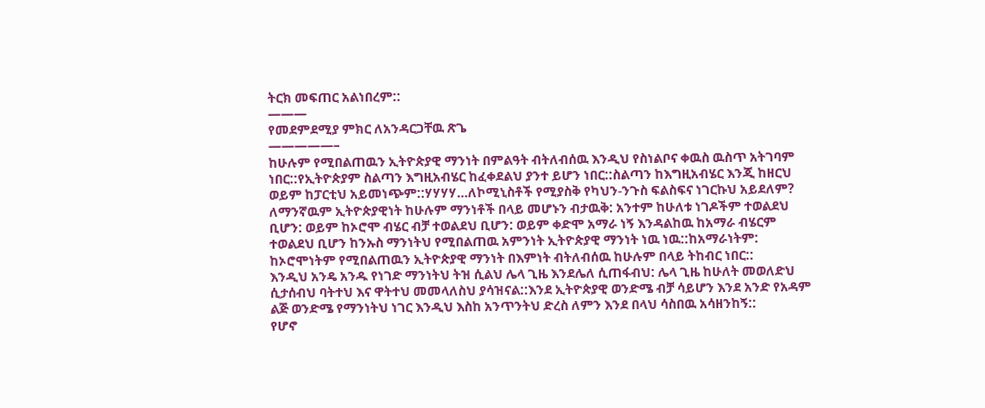ትርክ መፍጠር አልነበረም::
———
የመደምደሚያ ምክር ለአንዳርጋቸዉ ጽጌ
—————–
ከሁሉም የሚበልጠዉን ኢትዮጵያዊ ማንነት በምልዓት ብትለብሰዉ እንዲህ የስነልቦና ቀዉስ ዉስጥ አትገባም ነበር::የኢትዮጵያም ስልጣን እግዚአብሄር ከፈቀደልህ ያንተ ይሆን ነበር::ስልጣን ከእግዚአብሄር እንጂ ከዘርህ ወይም ከፓርቲህ አይመነጭም::ሃሃሃሃ…ለኮሚኒስቶች የሚያስቅ የካህን-ንጉስ ፍልስፍና ነገርኩህ አይደለም?
ለማንኛዉም ኢትዮጵያዊነት ከሁሉም ማንነቶች በላይ መሆኑን ብታዉቅ: አንተም ከሁለቱ ነገዶችም ተወልደህ ቢሆን: ወይም ከኦሮሞ ብሄር ብቻ ተወልደህ ቢሆን: ወይም ቀድሞ አማራ ነኝ እንዳልከዉ ከአማራ ብሄርም ተወልደህ ቢሆን ከንኡስ ማንነትህ የሚበልጠዉ አምንነት ኢትዮጵያዊ ማንነት ነዉ ነዉ::ከአማራነትም: ከኦሮሞነትም የሚበልጠዉን ኢትዮጵያዊ ማንነት በእምነት ብትለብሰዉ ከሁሉም በላይ ትከብር ነበር::
እንዲህ አንዴ አንዱ የነገድ ማንነትህ ትዝ ሲልህ ሌላ ጊዜ እንደሌለ ሲጠፋብህ: ሌላ ጊዜ ከሁለት መወለድህ ሲታሰብህ ባትተህ እና ዋትተህ መመላለስህ ያሳዝናል::እንደ ኢትዮጵያዊ ወንድሜ ብቻ ሳይሆን እንደ አንድ የአዳም ልጅ ወንድሜ የማንነትህ ነገር እንዲህ እስከ አንጥንትህ ድረስ ለምን እንደ በላህ ሳስበዉ አሳዘንከኝ::
የሆኖ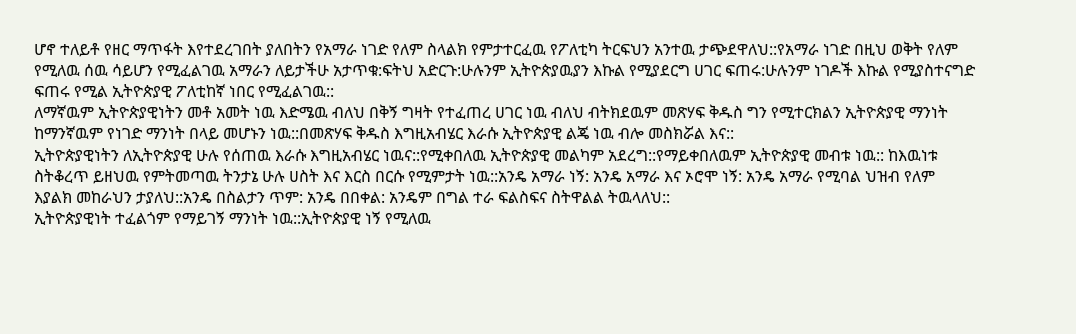ሆኖ ተለይቶ የዘር ማጥፋት እየተደረገበት ያለበትን የአማራ ነገድ የለም ስላልክ የምታተርፈዉ የፖለቲካ ትርፍህን አንተዉ ታጭደዋለህ::የአማራ ነገድ በዚህ ወቅት የለም የሚለዉ ሰዉ ሳይሆን የሚፈልገዉ አማራን ለይታችሁ አታጥቁ:ፍትህ አድርጉ:ሁሉንም ኢትዮጵያዉያን እኩል የሚያደርግ ሀገር ፍጠሩ:ሁሉንም ነገዶች እኩል የሚያስተናግድ ፍጠሩ የሚል ኢትዮጵያዊ ፖለቲከኛ ነበር የሚፈልገዉ::
ለማኛዉም ኢትዮጵያዊነትን መቶ አመት ነዉ እድሜዉ ብለህ በቅኝ ግዛት የተፈጠረ ሀገር ነዉ ብለህ ብትክደዉም መጽሃፍ ቅዱስ ግን የሚተርክልን ኢትዮጵያዊ ማንነት ከማንኛዉም የነገድ ማንነት በላይ መሆኑን ነዉ::በመጽሃፍ ቅዱስ እግዚአብሄር እራሱ ኢትዮጵያዊ ልጄ ነዉ ብሎ መስክሯል እና::
ኢትዮጵያዊነትን ለኢትዮጵያዊ ሁሉ የሰጠዉ እራሱ እግዚአብሄር ነዉና::የሚቀበለዉ ኢትዮጵያዊ መልካም አደረግ::የማይቀበለዉም ኢትዮጵያዊ መብቱ ነዉ:: ከእዉነቱ ስትቆረጥ ይዘህዉ የምትመጣዉ ትንታኔ ሁሉ ሀስት እና እርስ በርሱ የሚምታት ነዉ::አንዴ አማራ ነኝ: አንዴ አማራ እና ኦሮሞ ነኝ: አንዴ አማራ የሚባል ህዝብ የለም እያልክ መከራህን ታያለህ::አንዴ በስልታን ጥም: አንዴ በበቀል: አንዴም በግል ተራ ፍልስፍና ስትዋልል ትዉላለህ::
ኢትዮጵያዊነት ተፈልጎም የማይገኝ ማንነት ነዉ::ኢትዮጵያዊ ነኝ የሚለዉ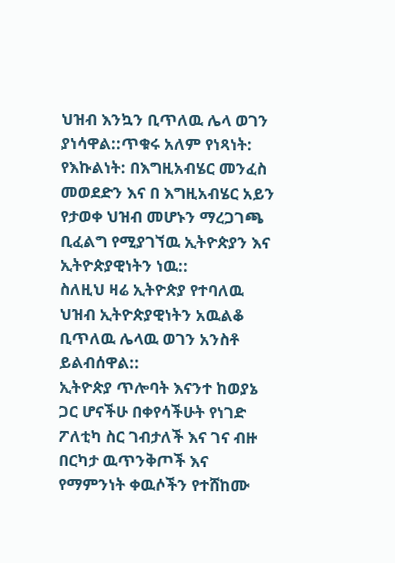ህዝብ እንኳን ቢጥለዉ ሌላ ወገን ያነሳዋል::ጥቁሩ አለም የነጻነት: የእኩልነት: በእግዚአብሄር መንፈስ መወደድን እና በ እግዚአብሄር አይን የታወቀ ህዝብ መሆኑን ማረጋገጫ ቢፈልግ የሚያገኘዉ ኢትዮጵያን እና ኢትዮጵያዊነትን ነዉ::
ስለዚህ ዛሬ ኢትዮጵያ የተባለዉ ህዝብ ኢትዮጵያዊነትን አዉልቆ ቢጥለዉ ሌላዉ ወገን አንስቶ ይልብሰዋል::
ኢትዮጵያ ጥሎባት እናንተ ከወያኔ ጋር ሆናችሁ በቀየሳችሁት የነገድ ፖለቲካ ስር ገብታለች እና ገና ብዙ በርካታ ዉጥንቅጦች እና የማምንነት ቀዉሶችን የተሸከሙ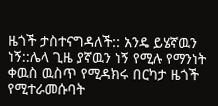ዜጎች ታስተናግዳለች:: አንዴ ይሄኛዉን ነኝ::ሌላ ጊዜ ያኛዉን ነኝ የሚሉ የማንነት ቀዉስ ዉስጥ የሚዳክሩ በርካታ ዜጎች የሚተራመሱባት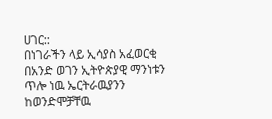ሀገር::
በነገራችን ላይ ኢሳያስ አፈወርቂ በአንድ ወገን ኢትዮጵያዊ ማንነቱን ጥሎ ነዉ ኤርትራዉያንን ከወንድሞቻቸዉ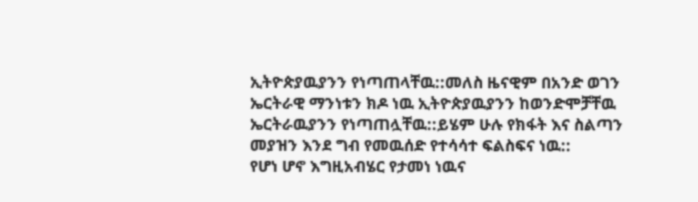ኢትዮጵያዉያንን የነጣጠላቸዉ::መለስ ዜናዊም በአንድ ወገን ኤርትራዊ ማንነቱን ክዶ ነዉ ኢትዮጵያዉያንን ከወንድሞቻቸዉ ኤርትራዉያንን የነጣጠሏቸዉ::ይሄም ሁሉ የክፋት እና ስልጣን መያዝን እንደ ግብ የመዉሰድ የተሳሳተ ፍልስፍና ነዉ::
የሆነ ሆኖ እግዚአብሄር የታመነ ነዉና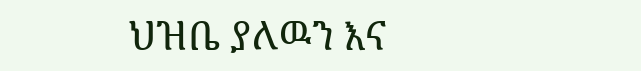ህዝቤ ያለዉን እና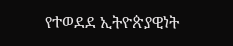የተወደደ ኢትዮጵያዊነት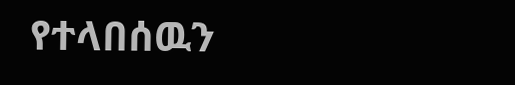የተላበሰዉን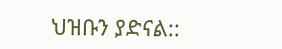ህዝቡን ያድናል::